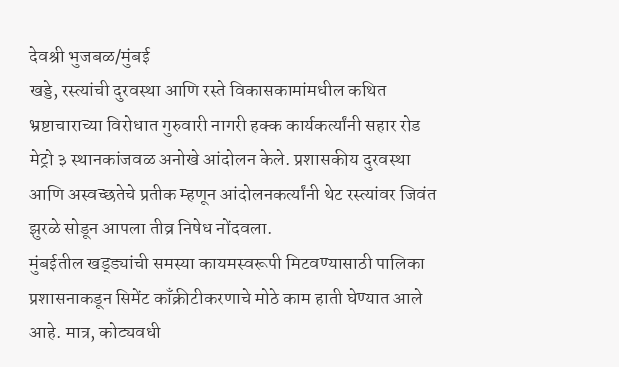देवश्री भुजबळ/मुंबई
खड्डे, रस्त्यांची दुरवस्था आणि रस्ते विकासकामांमधील कथित भ्रष्टाचाराच्या विरोधात गुरुवारी नागरी हक्क कार्यकर्त्यांनी सहार रोड मेट्रो ३ स्थानकांजवळ अनोखे आंदोलन केले. प्रशासकीय दुरवस्था आणि अस्वच्छतेचे प्रतीक म्हणून आंदोलनकर्त्यांनी थेट रस्त्यांवर जिवंत झुरळे सोडून आपला तीव्र निषेध नोंदवला.
मुंबईतील खड्ड्यांची समस्या कायमस्वरूपी मिटवण्यासाठी पालिका प्रशासनाकडून सिमेंट काँक्रीटीकरणाचे मोठे काम हाती घेण्यात आले आहे. मात्र, कोट्यवधी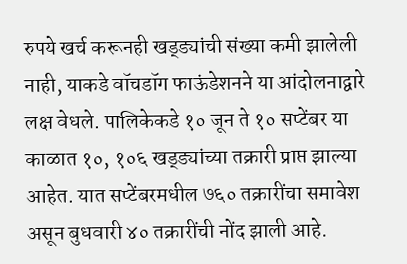रुपये खर्च करूनही खड्ड्यांची संख्या कमी झालेली नाही, याकडे वॉचडॉग फाऊंडेशनने या आंदोलनाद्वारे लक्ष वेधले. पालिकेकडे १० जून ते १० सप्टेंबर या काळात १०, १०६ खड्ड्यांच्या तक्रारी प्राप्त झाल्या आहेत. यात सप्टेंबरमधील ७६० तक्रारींचा समावेश असून बुधवारी ४० तक्रारींची नोंद झाली आहे.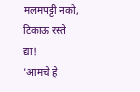मलमपट्टी नको, टिकाऊ रस्ते द्या!
'आमचे हे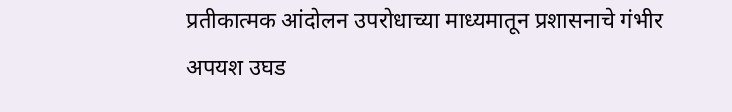प्रतीकात्मक आंदोलन उपरोधाच्या माध्यमातून प्रशासनाचे गंभीर अपयश उघड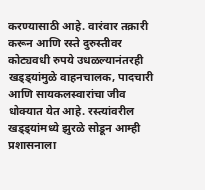करण्यासाठी आहे. वारंवार तक्रारी करून आणि रस्ते दुरुस्तीवर कोट्यवधी रुपये उधळल्यानंतरही खड्ड्यांमुळे वाहनचालक, पादचारी आणि सायकलस्वारांचा जीव धोक्यात येत आहे. रस्त्यांवरील खड्ड्यांमध्ये झुरळे सोडून आम्ही प्रशासनाला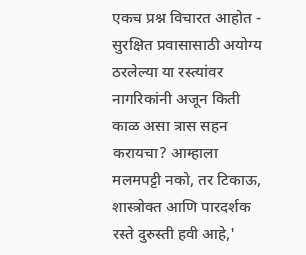एकच प्रश्न विचारत आहोत - सुरक्षित प्रवासासाठी अयोग्य ठरलेल्या या रस्त्यांवर नागरिकांनी अजून किती काळ असा त्रास सहन करायचा? आम्हाला मलमपट्टी नको, तर टिकाऊ, शास्त्रोक्त आणि पारदर्शक रस्ते दुरुस्ती हवी आहे,'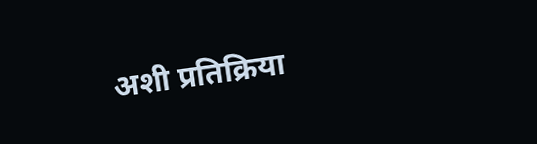अशी प्रतिक्रिया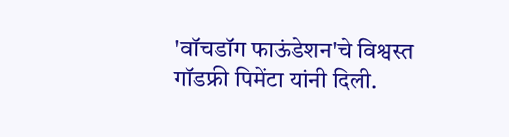'वॉचडॉग फाऊंडेशन'चे विश्वस्त गॉडफ्री पिमेंटा यांनी दिली.